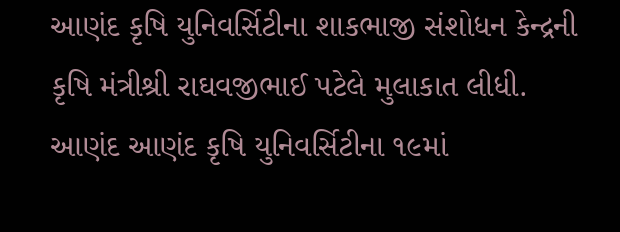આણંદ કૃષિ યુનિવર્સિટીના શાકભાજી સંશોધન કેન્દ્રની કૃષિ મંત્રીશ્રી રાઘવજીભાઈ પટેલે મુલાકાત લીધી.
આણંદ આણંદ કૃષિ યુનિવર્સિટીના ૧૯માં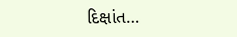દિક્ષાંત…